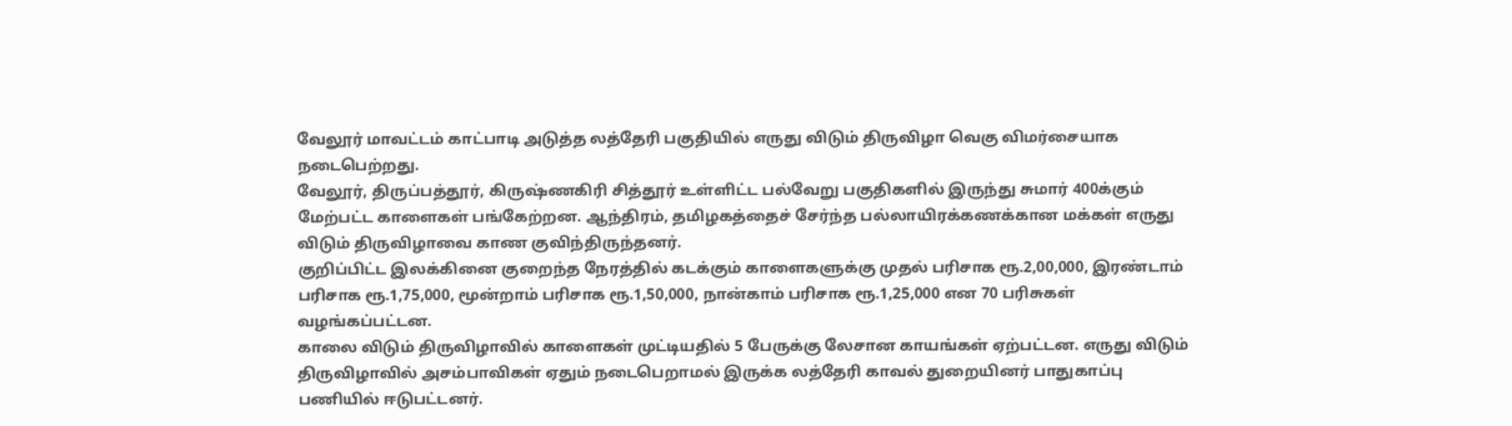வேலூர் மாவட்டம் காட்பாடி அடுத்த லத்தேரி பகுதியில் எருது விடும் திருவிழா வெகு விமர்சையாக நடைபெற்றது.
வேலூர், திருப்பத்தூர், கிருஷ்ணகிரி சித்தூர் உள்ளிட்ட பல்வேறு பகுதிகளில் இருந்து சுமார் 400க்கும் மேற்பட்ட காளைகள் பங்கேற்றன. ஆந்திரம், தமிழகத்தைச் சேர்ந்த பல்லாயிரக்கணக்கான மக்கள் எருது விடும் திருவிழாவை காண குவிந்திருந்தனர்.
குறிப்பிட்ட இலக்கினை குறைந்த நேரத்தில் கடக்கும் காளைகளுக்கு முதல் பரிசாக ரூ.2,00,000, இரண்டாம் பரிசாக ரூ.1,75,000, மூன்றாம் பரிசாக ரூ.1,50,000, நான்காம் பரிசாக ரூ.1,25,000 என 70 பரிசுகள் வழங்கப்பட்டன.
காலை விடும் திருவிழாவில் காளைகள் முட்டியதில் 5 பேருக்கு லேசான காயங்கள் ஏற்பட்டன. எருது விடும் திருவிழாவில் அசம்பாவிகள் ஏதும் நடைபெறாமல் இருக்க லத்தேரி காவல் துறையினர் பாதுகாப்பு பணியில் ஈடுபட்டனர்.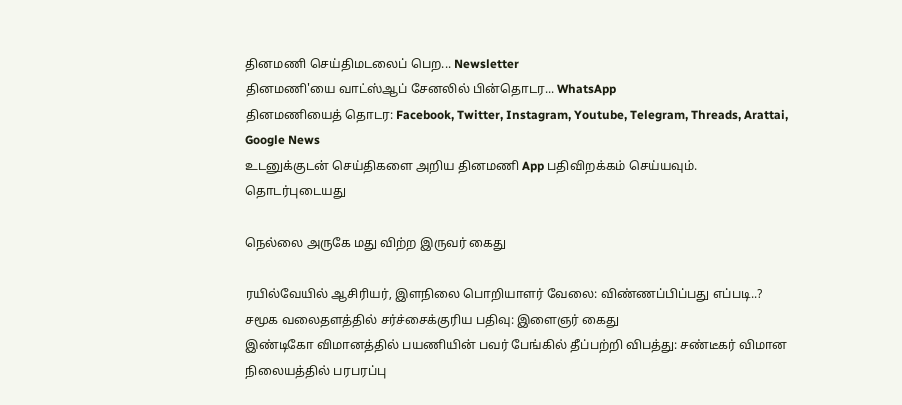தினமணி செய்திமடலைப் பெற... Newsletter
தினமணி'யை வாட்ஸ்ஆப் சேனலில் பின்தொடர... WhatsApp
தினமணியைத் தொடர: Facebook, Twitter, Instagram, Youtube, Telegram, Threads, Arattai, Google News
உடனுக்குடன் செய்திகளை அறிய தினமணி App பதிவிறக்கம் செய்யவும்.
தொடர்புடையது

நெல்லை அருகே மது விற்ற இருவர் கைது

ரயில்வேயில் ஆசிரியர், இளநிலை பொறியாளர் வேலை: விண்ணப்பிப்பது எப்படி..?
சமூக வலைதளத்தில் சர்ச்சைக்குரிய பதிவு: இளைஞர் கைது
இண்டிகோ விமானத்தில் பயணியின் பவர் பேங்கில் தீப்பற்றி விபத்து: சண்டீகர் விமான நிலையத்தில் பரபரப்பு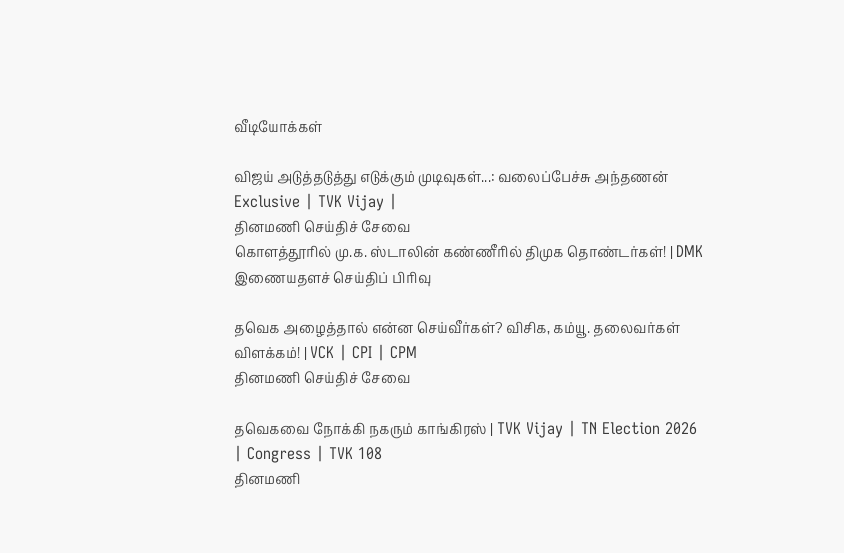வீடியோக்கள்

விஜய் அடுத்தடுத்து எடுக்கும் முடிவுகள்...: வலைப்பேச்சு அந்தணன் Exclusive | TVK Vijay |
தினமணி செய்திச் சேவை
கொளத்தூரில் மு.க. ஸ்டாலின் கண்ணீரில் திமுக தொண்டர்கள்! | DMK
இணையதளச் செய்திப் பிரிவு

தவெக அழைத்தால் என்ன செய்வீர்கள்? விசிக, கம்யூ. தலைவர்கள் விளக்கம்! | VCK | CPI | CPM
தினமணி செய்திச் சேவை

தவெகவை நோக்கி நகரும் காங்கிரஸ் | TVK Vijay | TN Election 2026 | Congress | TVK 108
தினமணி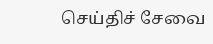செய்திச் சேவை